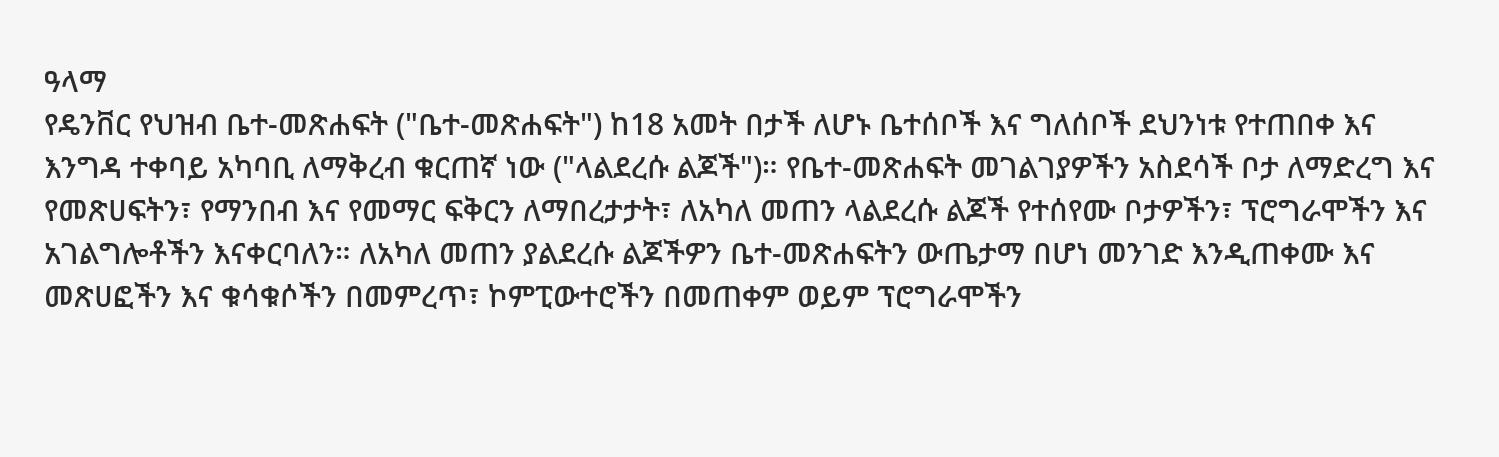ዓላማ
የዴንቨር የህዝብ ቤተ-መጽሐፍት ("ቤተ-መጽሐፍት") ከ18 አመት በታች ለሆኑ ቤተሰቦች እና ግለሰቦች ደህንነቱ የተጠበቀ እና እንግዳ ተቀባይ አካባቢ ለማቅረብ ቁርጠኛ ነው ("ላልደረሱ ልጆች")። የቤተ-መጽሐፍት መገልገያዎችን አስደሳች ቦታ ለማድረግ እና የመጽሀፍትን፣ የማንበብ እና የመማር ፍቅርን ለማበረታታት፣ ለአካለ መጠን ላልደረሱ ልጆች የተሰየሙ ቦታዎችን፣ ፕሮግራሞችን እና አገልግሎቶችን እናቀርባለን። ለአካለ መጠን ያልደረሱ ልጆችዎን ቤተ-መጽሐፍትን ውጤታማ በሆነ መንገድ እንዲጠቀሙ እና መጽሀፎችን እና ቁሳቁሶችን በመምረጥ፣ ኮምፒውተሮችን በመጠቀም ወይም ፕሮግራሞችን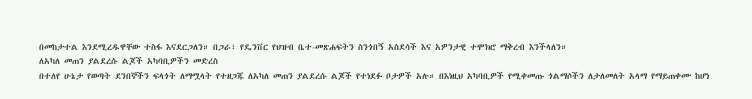በመከታተል እንደሚረዱዋቸው ተስፋ እናደርጋለን። በጋራ፣ የዴንቨር የህዝብ ቤተ-መጽሐፍትን ስንጎበኝ አስደሳች እና አዎንታዊ ተሞክሮ ማቅረብ እንችላለን።
ለአካለ መጠን ያልደረሱ ልጆች አካባቢዎችን መድረስ
በተለየ ሁኔታ የወጣት ደንበኞችን ፍላጎት ለማሟላት የተዘጋጁ ለአካለ መጠን ያልደረሱ ልጆች የተነደፉ ቦታዎች አሉ። በእነዚህ አካባቢዎች የሚቀመጡ ጎልማሶችን ለታለመለት አላማ የማይጠቀሙ ከሆነ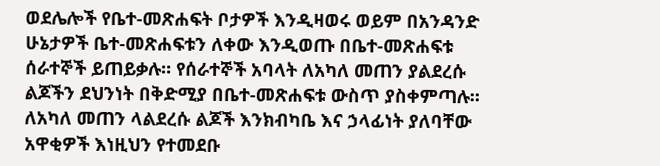ወደሌሎች የቤተ-መጽሐፍት ቦታዎች እንዲዛወሩ ወይም በአንዳንድ ሁኔታዎች ቤተ-መጽሐፍቱን ለቀው እንዲወጡ በቤተ-መጽሐፍቱ ሰራተኞች ይጠይቃሉ። የሰራተኞች አባላት ለአካለ መጠን ያልደረሱ ልጆችን ደህንነት በቅድሚያ በቤተ-መጽሐፍቱ ውስጥ ያስቀምጣሉ። ለአካለ መጠን ላልደረሱ ልጆች እንክብካቤ እና ኃላፊነት ያለባቸው አዋቂዎች እነዚህን የተመደቡ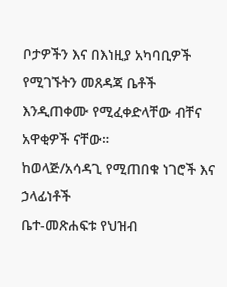ቦታዎችን እና በእነዚያ አካባቢዎች የሚገኙትን መጸዳጃ ቤቶች እንዲጠቀሙ የሚፈቀድላቸው ብቸና አዋቂዎች ናቸው።
ከወላጅ/አሳዳጊ የሚጠበቁ ነገሮች እና ኃላፊነቶች
ቤተ-መጽሐፍቱ የህዝብ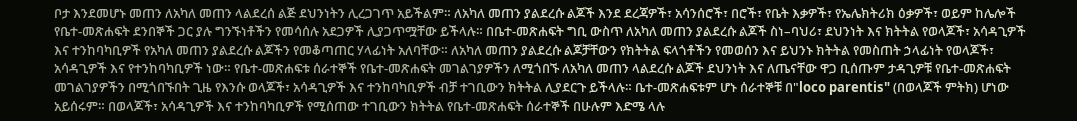ቦታ እንደመሆኑ መጠን ለአካለ መጠን ላልደረሰ ልጅ ደህንነትን ሊረጋገጥ አይችልም። ለአካለ መጠን ያልደረሱ ልጆች እንደ ደረጃዎች፣ አሳንሰሮች፣ በሮች፣ የቤት እቃዎች፣ የኤሌክትሪክ ዕቃዎች፣ ወይም ከሌሎች የቤተ-መጽሐፍት ደንበኞች ጋር ያሉ ግንኙነቶችን የመሳሰሉ አደጋዎች ሊያጋጥሟቸው ይችላሉ። በቤተ-መጽሐፍት ግቢ ውስጥ ለአካለ መጠን ያልደረሱ ልጆች ስነ–ባህሪ፣ ደህንነት እና ክትትል የወላጆች፣ አሳዳጊዎች እና ተንከባካቢዎች የአካለ መጠን ያልደረሱ ልጆችን የመቆጣጠር ሃላፊነት አለባቸው። ለአካለ መጠን ያልደረሱ ልጆቻቸውን የክትትል ፍላጎቶችን የመወሰን እና ይህንኑ ክትትል የመስጠት ኃላፊነት የወላጆች፣ አሳዳጊዎች እና የተንከባካቢዎች ነው። የቤተ-መጽሐፍቱ ሰራተኞች የቤተ-መጽሐፍት መገልገያዎችን ለሚጎበኙ ለአካለ መጠን ላልደረሱ ልጆች ደህንነት እና ለጤናቸው ዋጋ ቢሰጡም ታዳጊዎቹ የቤተ-መጽሐፍት መገልገያዎችን በሚጎበኙበት ጊዜ የእንሱ ወላጆች፣ አሳዳጊዎች እና ተንከባካቢዎች ብቻ ተገቢውን ክትትል ሊያደርጉ ይችላሉ። ቤተ-መጽሐፍቱም ሆኑ ሰራተኞቹ በ"loco parentis" (በወላጆች ምትክ) ሆነው አይሰሩም። በወላጆች፣ አሳዳጊዎች እና ተንከባካቢዎች የሚሰጠው ተገቢውን ክትትል የቤተ-መጽሐፍት ሰራተኞች በሁሉም እድሜ ላሉ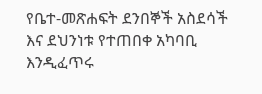የቤተ-መጽሐፍት ደንበኞች አስደሳች እና ደህንነቱ የተጠበቀ አካባቢ እንዲፈጥሩ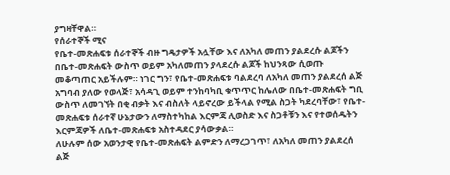ያግዛቸዋል።
የሰራተኞች ሚና
የቤተ-መጽሐፍቱ ሰራተኞች ብዙ ግዴታዎች አሏቸው እና ለአካለ መጠን ያልደረሱ ልጆችን በቤተ-መጽሐፍት ውስጥ ወይም አካለመጠን ያላደረሱ ልጆች ከህንጻው ሲወጡ መቆጣጠር አይችሉም። ነገር ግን፣ የቤተ-መጽሐፍቱ ባልደረባ ለአካለ መጠን ያልደረሰ ልጅ አግባብ ያለው የወላጅ፣ አሳዳጊ ወይም ተንከባካቢ ቁጥጥር ከሌለው በቤተ-መጽሐፍት ግቢ ውስጥ ለመገኘት በቂ ብቃት እና ብስለት ላይኖረው ይችላል የሚል ስጋት ካደረባቸው፣ የቤተ-መጽሐፍቱ ሰራተኛ ሁኔታውን ለማስተካከል እርምጃ ሊወስድ እና ስጋቶቹን እና የተወሰዱትን እርምጃዎች ለቤተ-መጽሐፍቱ አስተዳደር ያሳውቃል።
ለሁሉም ሰው አወንታዊ የቤተ-መጽሐፍት ልምድን ለማረጋገጥ፣ ለአካለ መጠን ያልደረሰ ልጅ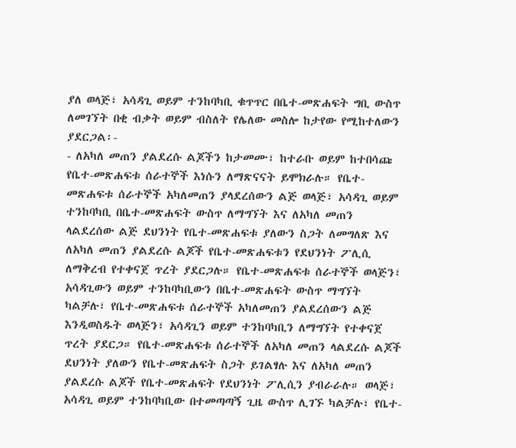ያለ ወላጅ፣ አሳዳጊ ወይም ተንከባካቢ ቁጥጥር በቤተ-መጽሐፍት ግቢ ውስጥ ለመገኘት በቂ ብቃት ወይም ብስለት የሌለው መስሎ ከታየው የሚከተለውን ያደርጋል፡-
- ለአካለ መጠን ያልደረሱ ልጆችን ከታመሙ፣ ከተራቡ ወይም ከተበሳጩ የቤተ-መጽሐፍቱ ሰራተኞች እነሱን ለማጽናናት ይሞክራሉ። የቤተ-መጽሐፍቱ ሰራተኞች አካለመጠን ያላደረሰውን ልጅ ወላጅ፣ አሳዳጊ ወይም ተንከባካቢ በቤተ-መጽሐፍት ውስጥ ለማግኘት እና ለአካለ መጠን ላልደረሰው ልጅ ደህንነት የቤተ-መጽሐፍቱ ያለውን ስጋት ለመግለጽ እና ለአካለ መጠን ያልደረሱ ልጆች የቤተ-መጽሐፍቱን የደህንነት ፖሊሲ ለማቅረብ የተቀናጀ ጥረት ያደርጋሉ። የቤተ-መጽሐፍቱ ሰራተኞች ወላጅን፣ አሳዳጊውን ወይም ተንከባካቢውን በቤተ-መጽሐፍት ውስጥ ማግኘት ካልቻሉ፣ የቤተ-መጽሐፍቱ ሰራተኞች አካለመጠን ያልደረሰውን ልጅ እንዲወስዱት ወላጅን፣ አሳዳጊን ወይም ተንከባካቢን ለማግኘት የተቀናጀ ጥረት ያደርጋ። የቤተ-መጽሐፍቱ ሰራተኞች ለአካለ መጠን ላልደረሱ ልጆች ደህንነት ያለውን የቤተ-መጽሐፍት ስጋት ይገልፃሉ እና ለአካለ መጠን ያልደረሱ ልጆች የቤተ-መጽሐፍት የደህንነት ፖሊሲን ያብራራሉ። ወላጅ፣ አሳዳጊ ወይም ተንከባካቢው በተመጣጣኝ ጊዜ ውስጥ ሊገኙ ካልቻሉ፣ የቤተ-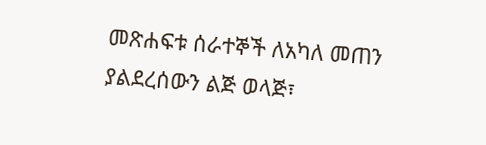መጽሐፍቱ ሰራተኞች ለአካለ መጠን ያልደረሰውን ልጅ ወላጅ፣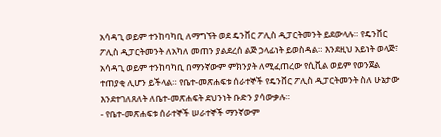አሳዳጊ ወይም ተንከባካቢ ለማግኘት ወደ ዴንቨር ፖሊስ ዲፓርትመንት ይደውላሉ። የዴንቨር ፖሊስ ዲፓርትመንት ለአካለ መጠን ያልደረሰ ልጅ ኃላፊነት ይወስዳል። እንደዚህ አይነት ወላጅ፣ አሳዳጊ ወይም ተንከባካቢ በማንኛውም ምክንያት ለሚፈጠረው የሲቪል ወይም የወንጀል ተጠያቂ ሊሆን ይችላል። የቤተ-መጽሐፍቱ ሰራተኞች የዴንቨር ፖሊስ ዲፓርትመንት ስለ ሁኔታው እንደተገለጸለት ለቤተ-መጽሐፍት ደህንነት ቡድን ያሳውቃሉ።
- የቤተ-መጽሐፍቱ ሰራተኞች ሠራተኞች ማንኛውም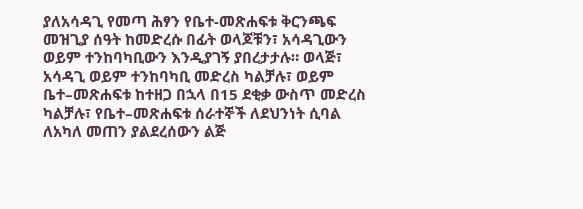ያለአሳዳጊ የመጣ ሕፃን የቤተ-መጽሐፍቱ ቅርንጫፍ መዝጊያ ሰዓት ከመድረሱ በፊት ወላጆቹን፣ አሳዳጊውን ወይም ተንከባካቢውን እንዲያገኝ ያበረታታሉ። ወላጅ፣ አሳዳጊ ወይም ተንከባካቢ መድረስ ካልቻሉ፣ ወይም ቤተ–መጽሐፍቱ ከተዘጋ በኋላ በ15 ደቂቃ ውስጥ መድረስ ካልቻሉ፣ የቤተ–መጽሐፍቱ ሰራተኞች ለደህንነት ሲባል ለአካለ መጠን ያልደረሰውን ልጅ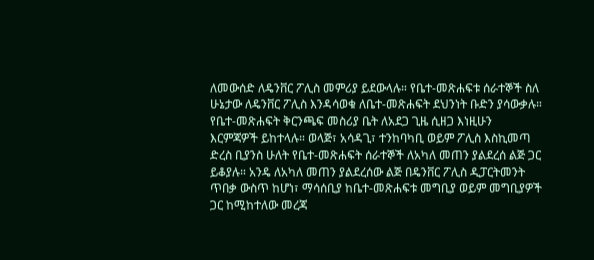ለመውሰድ ለዴንቨር ፖሊስ መምሪያ ይደውላሉ። የቤተ-መጽሐፍቱ ሰራተኞች ስለ ሁኔታው ለዴንቨር ፖሊስ እንዳሳወቁ ለቤተ-መጽሐፍት ደህንነት ቡድን ያሳውቃሉ። የቤተ-መጽሐፍት ቅርንጫፍ መስሪያ ቤት ለአደጋ ጊዜ ሲዘጋ እነዚሁን እርምጃዎች ይከተላሉ። ወላጅ፣ አሳዳጊ፣ ተንከባካቢ ወይም ፖሊስ እስኪመጣ ድረስ ቢያንስ ሁለት የቤተ-መጽሐፍት ሰራተኞች ለአካለ መጠን ያልደረሰ ልጅ ጋር ይቆያሉ። አንዴ ለአካለ መጠን ያልደረሰው ልጅ በዴንቨር ፖሊስ ዲፓርትመንት ጥበቃ ውስጥ ከሆነ፣ ማሳሰቢያ ከቤተ-መጽሐፍቱ መግቢያ ወይም መግቢያዎች ጋር ከሚከተለው መረጃ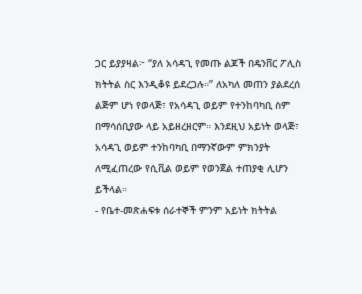ጋር ይያያዛል፦ “ያለ አሳዳጊ የመጡ ልጆች በዴንቨር ፖሊስ ክትትል ስር እንዲቆዩ ይደረጋሉ።” ለአካለ መጠን ያልደረሰ ልጅም ሆነ የወላጅ፣ የአሳዳጊ ወይም የተንከባካቢ ስም በማሳሰቢያው ላይ አይዘረዘርም። እንደዚህ አይነት ወላጅ፣ አሳዳጊ ወይም ተንከባካቢ በማንኛውም ምክንያት ለሚፈጠረው የሲቪል ወይም የወንጀል ተጠያቂ ሊሆን ይችላል።
- የቤተ-መጽሐፍቱ ሰራተኞች ምንም አይነት ክትትል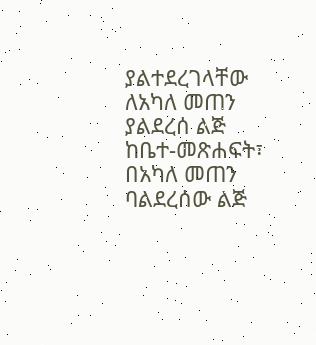ያልተደረገላቸው ለአካለ መጠን ያልደረሰ ልጅ ከቤተ-መጽሐፍት፣ በአካለ መጠን ባልደረሰው ልጅ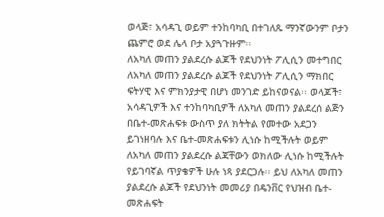ወላጅ፣ አሳዳጊ ወይም ተንከባካቢ በተገለጹ ማንኛውንም ቦታን ጨምሮ ወደ ሌላ ቦታ አያጓጉዙም፡፡
ለአካለ መጠን ያልደረሱ ልጆች የደህንነት ፖሊሲን መተግበር
ለአካለ መጠን ያልደረሱ ልጆች የደህንነት ፖሊሲን ማክበር ፍትሃዊ እና ምክንያታዊ በሆነ መንገድ ይከናወናል፡፡ ወላጆች፣ አሳዳጊዎች እና ተንከባካቢዎች ለአካለ መጠን ያልደረሰ ልጅን በቤተ-መጽሐፍቱ ውስጥ ያለ ክትትል የመተው አደጋን ይገነዘባሉ እና ቤተ-መጽሐፍቱን ሊነሱ ከሚችሉት ወይም ለአካለ መጠን ያልደረሱ ልጃቸውን ወክለው ሊነሱ ከሚችሉት የይገባኛል ጥያቄዎች ሁሉ ነጻ ያደርጋሉ፡፡ ይህ ለአካለ መጠን ያልደረሱ ልጆች የደህንነት መመሪያ በዴንቨር የህዝብ ቤተ-መጽሐፍት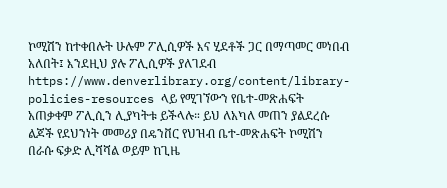ኮሚሽን ከተቀበሉት ሁሉም ፖሊሲዎች እና ሂደቶች ጋር በማጣመር መነበብ አለበት፤ እንደዚህ ያሉ ፖሊሲዎች ያለገደብ https://www.denverlibrary.org/content/library-policies-resources ላይ የሚገኘውን የቤተ-መጽሐፍት አጠቃቀም ፖሊሲን ሊያካትቱ ይችላሉ። ይህ ለአካለ መጠን ያልደረሱ ልጆች የደህንነት መመሪያ በዴንቨር የህዝብ ቤተ-መጽሐፍት ኮሚሽን በራሱ ፍቃድ ሊሻሻል ወይም ከጊዜ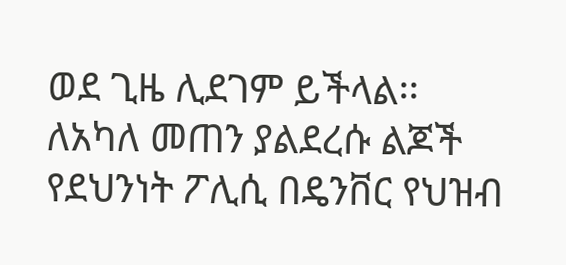ወደ ጊዜ ሊደገም ይችላል፡፡
ለአካለ መጠን ያልደረሱ ልጆች የደህንነት ፖሊሲ በዴንቨር የህዝብ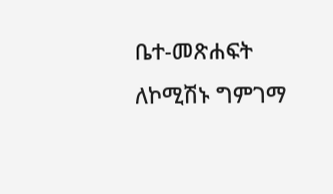ቤተ-መጽሐፍት ለኮሚሽኑ ግምገማ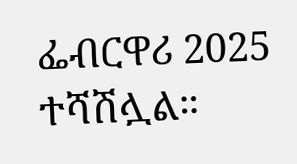ፌብርዋሪ 2025 ተሻሽሏል።